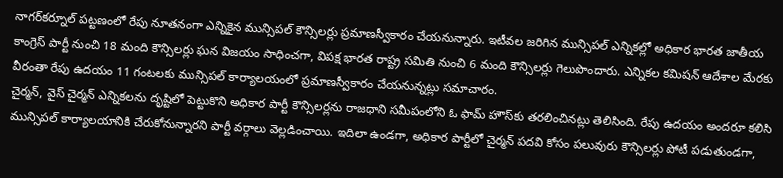నాగర్‌కర్నూల్ పట్టణంలో రేపు నూతనంగా ఎన్నికైన మున్సిపల్ కౌన్సిలర్లు ప్రమాణస్వీకారం చేయనున్నారు. ఇటీవల జరిగిన మున్సిపల్ ఎన్నికల్లో అధికార భారత జాతీయ కాంగ్రెస్ పార్టీ నుంచి 18 మంది కౌన్సిలర్లు ఘన విజయం సాధించగా, విపక్ష భారత రాష్ట్ర సమితి నుంచి 6 మంది కౌన్సిలర్లు గెలుపొందారు. ఎన్నికల కమిషన్ ఆదేశాల మేరకు వీరంతా రేపు ఉదయం 11 గంటలకు మున్సిపల్ కార్యాలయంలో ప్రమాణస్వీకారం చేయనున్నట్లు సమాచారం.
చైర్మన్, వైస్ చైర్మన్ ఎన్నికలను దృష్టిలో పెట్టుకొని అధికార పార్టీ కౌన్సిలర్లను రాజధాని సమీపంలోని ఓ ఫామ్ హౌస్‌కు తరలించినట్లు తెలిసింది. రేపు ఉదయం అందరూ కలిసి మున్సిపల్ కార్యాలయానికి చేరుకోనున్నారని పార్టీ వర్గాలు వెల్లడించాయి. ఇదిలా ఉండగా, అధికార పార్టీలో చైర్మన్ పదవి కోసం పలువురు కౌన్సిలర్లు పోటీ పడుతుండగా,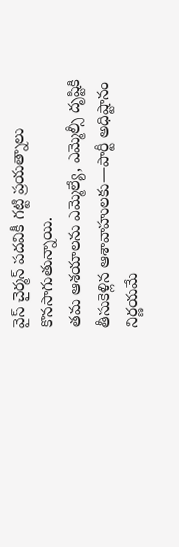వైస్ చైర్మన్ పదవికీ గట్టి ప్రయత్నాలు కొనసాగుతున్నాయి.
తమ ఆశయాలను ఎమ్మెల్యే, ఎమ్మెల్సీ దృష్టికి తీసుకెళ్లిన ఆశావాహులకు—పార్టీ అధిష్టానం నిర్ణయమే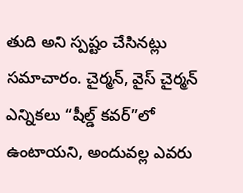తుది అని స్పష్టం చేసినట్లు సమాచారం. చైర్మన్, వైస్ చైర్మన్ ఎన్నికలు “షీల్డ్ కవర్”లో ఉంటాయని, అందువల్ల ఎవరు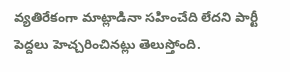వ్యతిరేకంగా మాట్లాడినా సహించేది లేదని పార్టీ పెద్దలు హెచ్చరించినట్లు తెలుస్తోంది.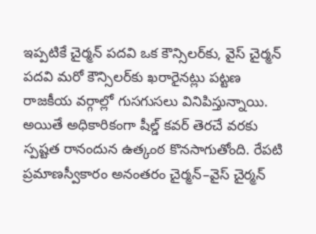ఇప్పటికే చైర్మన్ పదవి ఒక కౌన్సిలర్‌కు, వైస్ చైర్మన్ పదవి మరో కౌన్సిలర్‌కు ఖరారైనట్లు పట్టణ రాజకీయ వర్గాల్లో గుసగుసలు వినిపిస్తున్నాయి. అయితే అధికారికంగా షీల్డ్ కవర్ తెరచే వరకు స్పష్టత రానందున ఉత్కంఠ కొనసాగుతోంది. రేపటి ప్రమాణస్వీకారం అనంతరం చైర్మన్–వైస్ చైర్మన్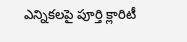ఎన్నికలపై పూర్తి క్లారిటీ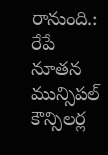రానుంది.: రేపే నూతన మున్సిపల్ కౌన్సిలర్ల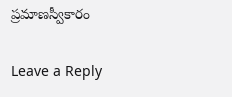ప్రమాణస్వీకారం

Leave a Reply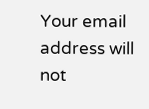Your email address will not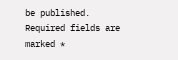be published. Required fields are marked *